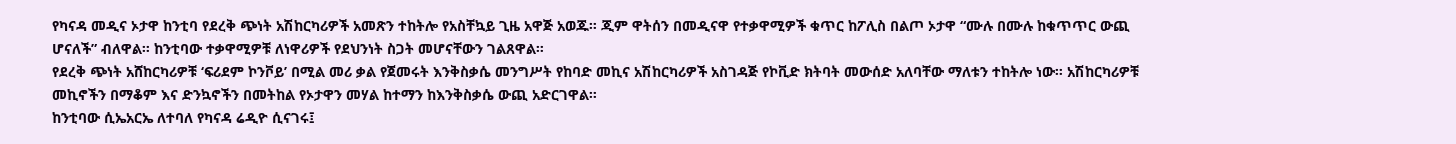የካናዳ መዲና ኦታዋ ከንቲባ የደረቅ ጭነት አሽከርካሪዎች አመጽን ተከትሎ የአስቸኳይ ጊዜ አዋጅ አወጁ። ጂም ዋትሰን በመዲናዋ የተቃዋሚዎች ቁጥር ከፖሊስ በልጦ ኦታዋ “ሙሉ በሙሉ ከቁጥጥር ውጪ ሆናለች” ብለዋል። ከንቲባው ተቃዋሚዎቹ ለነዋሪዎች የደህንነት ስጋት መሆናቸውን ገልጸዋል።
የደረቅ ጭነት አሸከርካሪዎቹ ‘ፍሪደም ኮንቮይ’ በሚል መሪ ቃል የጀመሩት እንቅስቃሴ መንግሥት የከባድ መኪና አሽከርካሪዎች አስገዳጅ የኮቪድ ክትባት መውሰድ አለባቸው ማለቱን ተከትሎ ነው። አሽከርካሪዎቹ መኪኖችን በማቆም እና ድንኳኖችን በመትከል የኦታዋን መሃል ከተማን ከእንቅስቃሴ ውጪ አድርገዋል።
ከንቲባው ሲኤአርኤ ለተባለ የካናዳ ሬዲዮ ሲናገሩ፤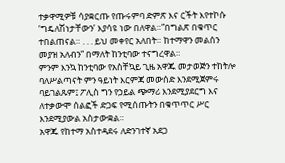ተቃዋሚዎቹ ሳያቋርጡ የጡሩምባ ድምጽ እና ርችት እየተኮሱ ‘ግዴለሽነታቸውን’ እያሳዩ ነው በለዋል።”በግልጽ በቁጥር ተበልጠናል። . . . ይህ መቀየር አለበት። ከተማዋን መልሰን መያዝ አለብን” በማለት ከንቲባው ተናግረዋል።
ምንም እንኳ ከንቲባው የአስቸኳይ ጊዜ አዋጁ መታወጅን ተከትሎ ባለሥልጣናት ምን ዓይነት እርምጃ መውሰድ እንደሚጀምሩ ባይገልጹም፤ ፖሊስ ግን የኃይል ጭማሪ እንደሚያደርግ እና ለተቃውሞ ሰልፎች ድጋፍ የሚሰጡትን በቁጥጥር ሥር እንደሚያውል አስታውቋል።
አዋጁ የከተማ አስተዳደሩ ለድንገተኛ አደጋ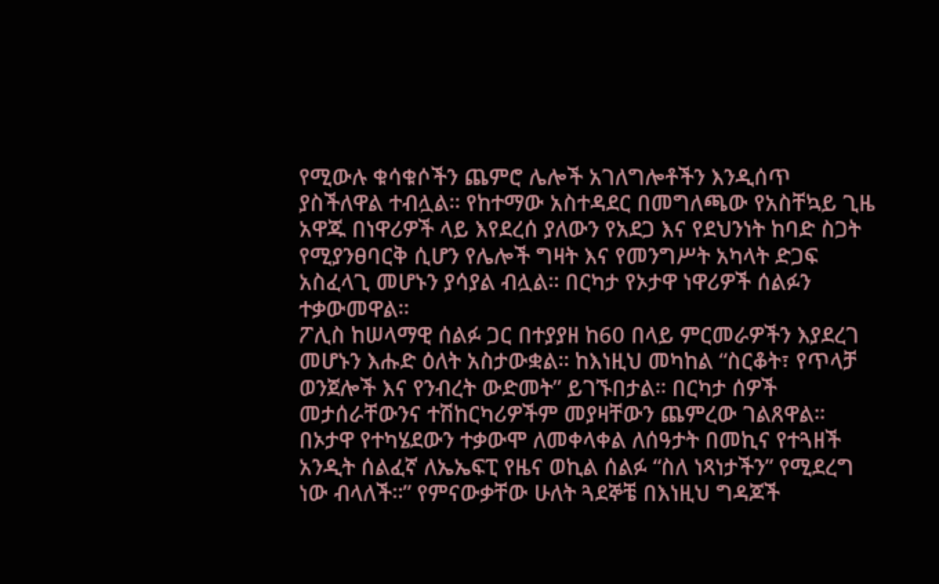የሚውሉ ቁሳቁሶችን ጨምሮ ሌሎች አገለግሎቶችን እንዲሰጥ ያስችለዋል ተብሏል። የከተማው አስተዳደር በመግለጫው የአስቸኳይ ጊዜ አዋጁ በነዋሪዎች ላይ እየደረሰ ያለውን የአደጋ እና የደህንነት ከባድ ስጋት የሚያንፀባርቅ ሲሆን የሌሎች ግዛት እና የመንግሥት አካላት ድጋፍ አስፈላጊ መሆኑን ያሳያል ብሏል። በርካታ የኦታዋ ነዋሪዎች ሰልፉን ተቃውመዋል።
ፖሊስ ከሠላማዊ ሰልፉ ጋር በተያያዘ ከ60 በላይ ምርመራዎችን እያደረገ መሆኑን እሑድ ዕለት አስታውቋል። ከእነዚህ መካከል “ስርቆት፣ የጥላቻ ወንጀሎች እና የንብረት ውድመት” ይገኙበታል። በርካታ ሰዎች መታሰራቸውንና ተሽከርካሪዎችም መያዛቸውን ጨምረው ገልጸዋል።
በኦታዋ የተካሄደውን ተቃውሞ ለመቀላቀል ለሰዓታት በመኪና የተጓዘች አንዲት ሰልፈኛ ለኤኤፍፒ የዜና ወኪል ሰልፉ “ስለ ነጻነታችን” የሚደረግ ነው ብላለች።” የምናውቃቸው ሁለት ጓደኞቼ በእነዚህ ግዳጆች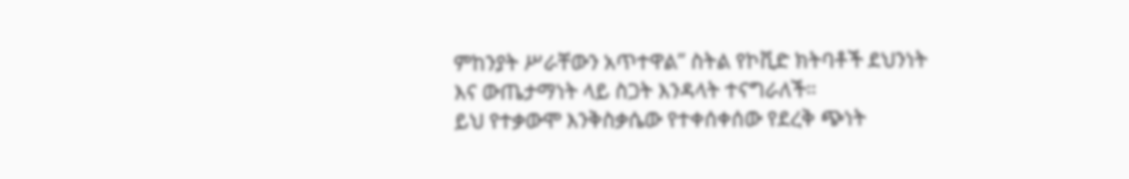ምከንያት ሥራቸውን አጥተዋል” ስትል የኮቪድ ክትባቶች ደህንነት እና ውጤታማነት ላይ ስጋት እንዳላት ተናግራለች።
ይህ የተቃውሞ እንቅስቃሴው የተቀሰቀሰው የደረቅ ጭነት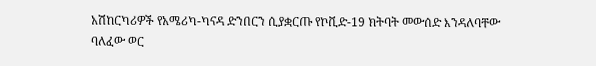አሽከርካሪዎች የአሜሪካ-ካናዳ ድንበርን ሲያቋርጡ የኮቪድ-19 ክትባት መውሰድ እንዳለባቸው ባለፈው ወር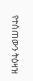የተሰጠውን ትዕዛዝ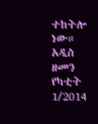ተከትሎ ነው።
አዲስ ዘመን የካቲት 1/2014